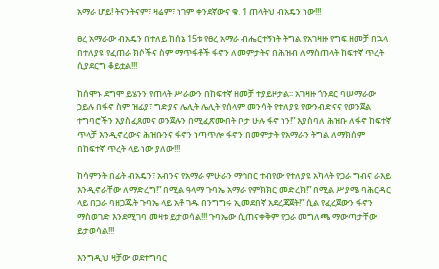አማራ ሆይ! ትናንትናም፣ ዛሬም፣ ነገም ቀንደኛውና ቁ. 1 ጠላትህ ብአዴን ነው!!!

ፀረ አማራው ብአዴን በተለይ ከሰኔ 15ቱ የፀረ አማራ ብሔርተኝነት ትግል የአገዛዙ የግፍ ዘመቻ በኋላ በተለያዩ የፈጠራ ክሶችና ስም ማጥፋቶች ፋኖን ለመምታትና በሕዝብ ለማስጠላት ከፍተኛ ጥረት ሲያደርግ ቆይቷል!!!

ከሰሞኑ ደግሞ ይሄንን የጠላት ሥራውን በከፍተኛ ዘመቻ ተያይዞታል፡፡ አገዛዙ ጎንደር ባሠማራው ኃይሉ በፋኖ ስም ዝፊያ፣ ግድያና ሌሊት ሌሊት የሰላም መንሳት የተለያዩ የውንብድናና የወንጀል ተግባሮችን እያስፈጸመና ወንጀሉን በሚፈጽሙበት ቦታ ሁሉ ፋኖ ነን!” እያስባለ ሕዝቡ ለፋኖ ከፍተኛ ጥላቻ እንዲኖረውና ሕዝቡንና ፋኖን ነጣጥሎ ፋኖን በመምታት የአማራን ትግል ለማክሰም በከፍተኛ ጥረት ላይ ነው ያለው!!!

ከሳምንት በፊት ብአዴን፣ አብንና የአማራ ምሁራን ማኅበር ተብየው የተለያዩ አካላት የጋራ ግብና ራእይ እንዲኖራቸው ለማድረግ!” በሚል ዓላማ ጉባኤ አማራ የምክክር መድረክ!” በሚል ሥያሜ ባሕርዳር ላይ በጋራ ባዘጋጁት ጉባኤ ላይ አቶ ገዱ በንግግሩ ኢመደበኛ አደረጃጀት!” ሲል የፈረጀውን ፋኖን ማስወገድ እንደሚገባ መዛቱ ይታወሳል!!! ጉባኤው ሲጠናቀቅም የጋራ መግለጫ ማውጣታቸው ይታወሳል!!!

እንግዲህ ዛቻው ወደተግባር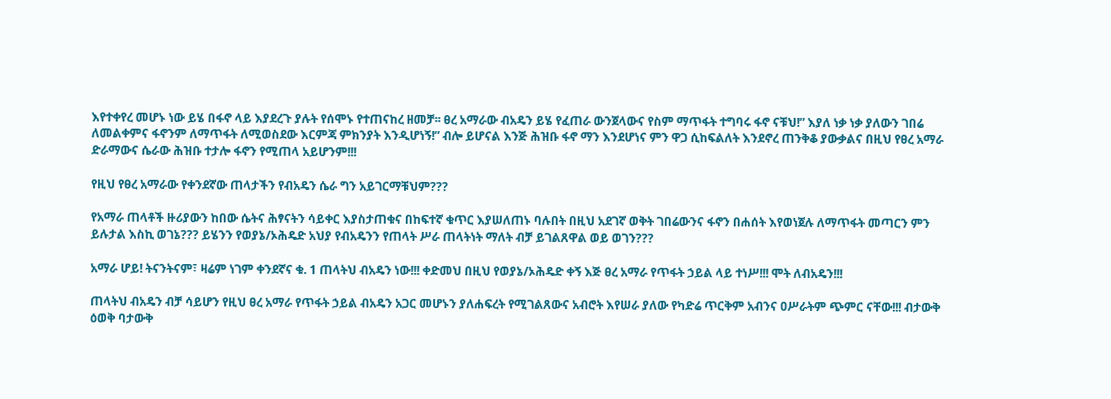እየተቀየረ መሆኑ ነው ይሄ በፋኖ ላይ እያደረጉ ያሉት የሰሞኑ የተጠናከረ ዘመቻ፡፡ ፀረ አማራው ብአዴን ይሄ የፈጠራ ውንጀላውና የስም ማጥፋት ተግባሩ ፋኖ ናቹህ!” እያለ ነቃ ነቃ ያለውን ገበሬ ለመልቀምና ፋኖንም ለማጥፋት ለሚወስደው እርምጃ ምክንያት እንዲሆነኝ!” ብሎ ይሆናል እንጅ ሕዝቡ ፋኖ ማን እንደሆነና ምን ዋጋ ሲከፍልለት እንደኖረ ጠንቅቆ ያውቃልና በዚህ የፀረ አማራ ድራማውና ሴራው ሕዝቡ ተታሎ ፋኖን የሚጠላ አይሆንም!!!

የዚህ የፀረ አማራው የቀንደኛው ጠላታችን የብአዴን ሴራ ግን አይገርማቹህም???

የአማራ ጠላቶች ዙሪያውን ከበው ሴትና ሕፃናትን ሳይቀር እያስታጠቁና በከፍተኛ ቁጥር እያሠለጠኑ ባሉበት በዚህ አደገኛ ወቅት ገበሬውንና ፋኖን በሐሰት እየወነጀሉ ለማጥፋት መጣርን ምን ይሉታል እስኪ ወገኔ??? ይሄንን የወያኔ/ኦሕዴድ አህያ የብአዴንን የጠላት ሥራ ጠላትነት ማለት ብቻ ይገልጸዋል ወይ ወገን???

አማራ ሆይ! ትናንትናም፣ ዛሬም ነገም ቀንደኛና ቁ. 1 ጠላትህ ብአዴን ነው!!! ቀድመህ በዚህ የወያኔ/ኦሕዴድ ቀኝ እጅ ፀረ አማራ የጥፋት ኃይል ላይ ተነሥ!!! ሞት ለብአዴን!!!

ጠላትህ ብአዴን ብቻ ሳይሆን የዚህ ፀረ አማራ የጥፋት ኃይል ብአዴን አጋር መሆኑን ያለሐፍረት የሚገልጸውና አብሮት እየሠራ ያለው የካድሬ ጥርቅም አብንና ዐሥራትም ጭምር ናቸው!!! ብታውቅ ዕወቅ ባታውቅ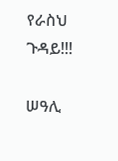የራስህ ጉዳይ!!!

ሠዓሊ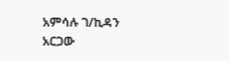አምሳሉ ገ/ኪዳን አርጋው